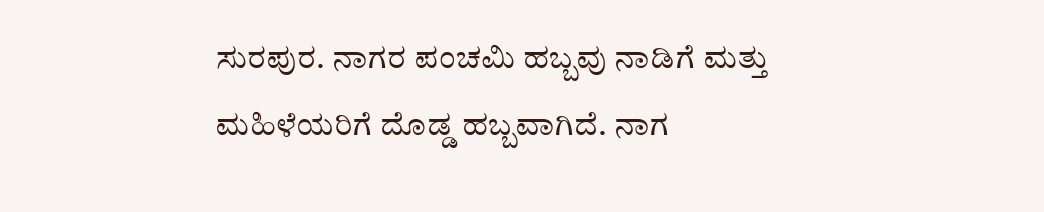ಸುರಪುರ. ನಾಗರ ಪಂಚಮಿ ಹಬ್ಬವು ನಾಡಿಗೆ ಮತ್ತು ಮಹಿಳೆಯರಿಗೆ ದೊಡ್ಡ ಹಬ್ಬವಾಗಿದೆ. ನಾಗ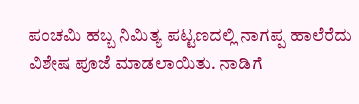ಪಂಚಮಿ ಹಬ್ಬ ನಿಮಿತ್ಯ ಪಟ್ಟಣದಲ್ಲಿ ನಾಗಪ್ಪ ಹಾಲೆರೆದು ವಿಶೇಷ ಪೂಜೆ ಮಾಡಲಾಯಿತು. ನಾಡಿಗೆ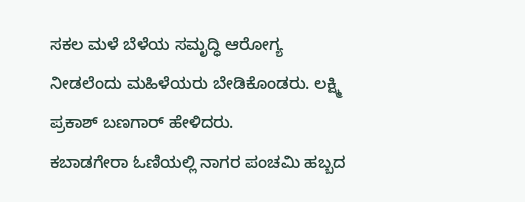ಸಕಲ ಮಳೆ ಬೆಳೆಯ ಸಮೃದ್ಧಿ ಆರೋಗ್ಯ ನೀಡಲೆಂದು ಮಹಿಳೆಯರು ಬೇಡಿಕೊಂಡರು. ಲಕ್ಷ್ಮಿ ಪ್ರಕಾಶ್ ಬಣಗಾರ್ ಹೇಳಿದರು.
ಕಬಾಡಗೇರಾ ಓಣಿಯಲ್ಲಿ ನಾಗರ ಪಂಚಮಿ ಹಬ್ಬದ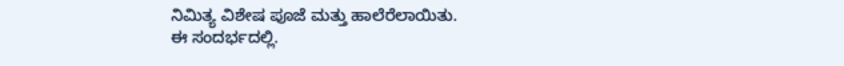ನಿಮಿತ್ಯ ವಿಶೇಷ ಪೂಜೆ ಮತ್ತು ಹಾಲೆರೆಲಾಯಿತು.
ಈ ಸಂದರ್ಭದಲ್ಲಿ.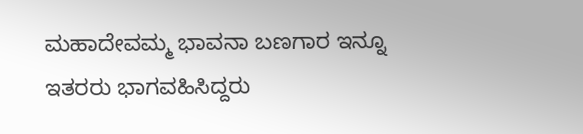ಮಹಾದೇವಮ್ಮ ಭಾವನಾ ಬಣಗಾರ ಇನ್ನೂ ಇತರರು ಭಾಗವಹಿಸಿದ್ದರು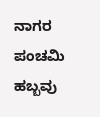ನಾಗರ ಪಂಚಮಿ ಹಬ್ಬವು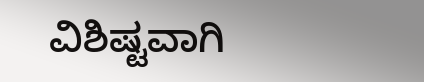ವಿಶಿಷ್ಟವಾಗಿ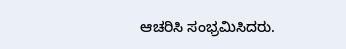ಆಚರಿಸಿ ಸಂಭ್ರಮಿಸಿದರು.